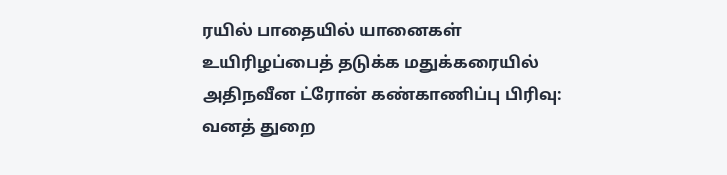ரயில் பாதையில் யானைகள் உயிரிழப்பைத் தடுக்க மதுக்கரையில் அதிநவீன ட்ரோன் கண்காணிப்பு பிரிவு: வனத் துறை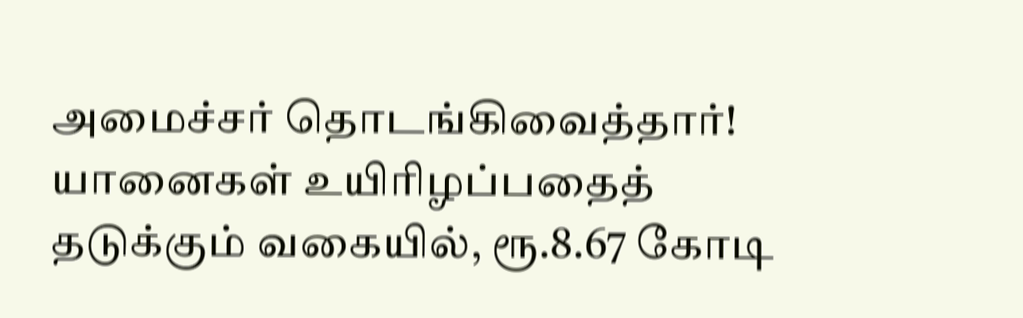அமைச்சர் தொடங்கிவைத்தார்!
யானைகள் உயிரிழப்பதைத் தடுக்கும் வகையில், ரூ.8.67 கோடி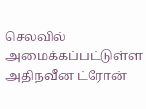செலவில் அமைக்கப்பட்டுள்ள அதிநவீன ட்ரோன்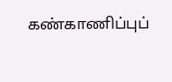கண்காணிப்புப்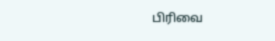பிரிவை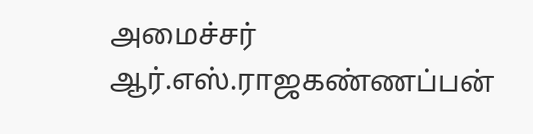அமைச்சர் ஆர்.எஸ்.ராஜகண்ணப்பன்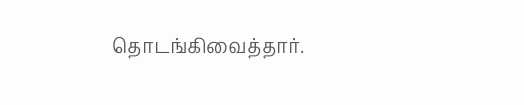தொடங்கிவைத்தார்.